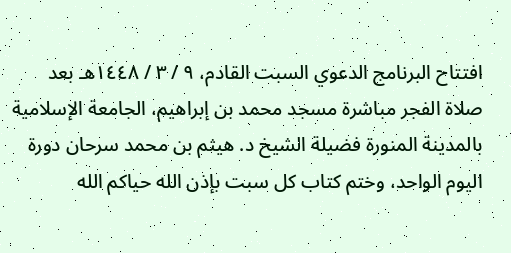افتتاح البرنامج الدعوي السبت القادم، ٩ / ٣ / ١٤٤٨هـ بعد صلاة الفجر مباشرة مسجد محمد بن إبراهيم، الجامعة الإسلامية بالمدينة المنورة فضيلة الشيخ د. هيثم بن محمد سرحان دورة اليوم الواحد، وختم كتاب كل سبت بإذن الله حياكم الله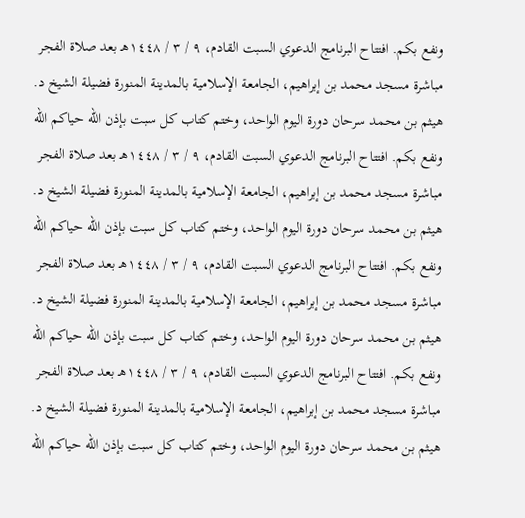ونفع بكم. افتتاح البرنامج الدعوي السبت القادم، ٩ / ٣ / ١٤٤٨هـ بعد صلاة الفجر مباشرة مسجد محمد بن إبراهيم، الجامعة الإسلامية بالمدينة المنورة فضيلة الشيخ د. هيثم بن محمد سرحان دورة اليوم الواحد، وختم كتاب كل سبت بإذن الله حياكم الله ونفع بكم. افتتاح البرنامج الدعوي السبت القادم، ٩ / ٣ / ١٤٤٨هـ بعد صلاة الفجر مباشرة مسجد محمد بن إبراهيم، الجامعة الإسلامية بالمدينة المنورة فضيلة الشيخ د. هيثم بن محمد سرحان دورة اليوم الواحد، وختم كتاب كل سبت بإذن الله حياكم الله ونفع بكم. افتتاح البرنامج الدعوي السبت القادم، ٩ / ٣ / ١٤٤٨هـ بعد صلاة الفجر مباشرة مسجد محمد بن إبراهيم، الجامعة الإسلامية بالمدينة المنورة فضيلة الشيخ د. هيثم بن محمد سرحان دورة اليوم الواحد، وختم كتاب كل سبت بإذن الله حياكم الله ونفع بكم. افتتاح البرنامج الدعوي السبت القادم، ٩ / ٣ / ١٤٤٨هـ بعد صلاة الفجر مباشرة مسجد محمد بن إبراهيم، الجامعة الإسلامية بالمدينة المنورة فضيلة الشيخ د. هيثم بن محمد سرحان دورة اليوم الواحد، وختم كتاب كل سبت بإذن الله حياكم الله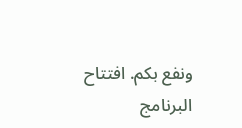ونفع بكم. افتتاح البرنامج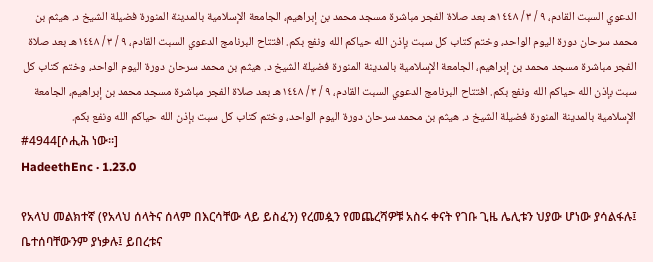الدعوي السبت القادم، ٩ / ٣ / ١٤٤٨هـ بعد صلاة الفجر مباشرة مسجد محمد بن إبراهيم، الجامعة الإسلامية بالمدينة المنورة فضيلة الشيخ د. هيثم بن محمد سرحان دورة اليوم الواحد، وختم كتاب كل سبت بإذن الله حياكم الله ونفع بكم. افتتاح البرنامج الدعوي السبت القادم، ٩ / ٣ / ١٤٤٨هـ بعد صلاة الفجر مباشرة مسجد محمد بن إبراهيم، الجامعة الإسلامية بالمدينة المنورة فضيلة الشيخ د. هيثم بن محمد سرحان دورة اليوم الواحد، وختم كتاب كل سبت بإذن الله حياكم الله ونفع بكم. افتتاح البرنامج الدعوي السبت القادم، ٩ / ٣ / ١٤٤٨هـ بعد صلاة الفجر مباشرة مسجد محمد بن إبراهيم، الجامعة الإسلامية بالمدينة المنورة فضيلة الشيخ د. هيثم بن محمد سرحان دورة اليوم الواحد، وختم كتاب كل سبت بإذن الله حياكم الله ونفع بكم.
#4944[ሶሒሕ ነው።]
HadeethEnc · 1.23.0

የአላህ መልክተኛ (የአላህ ሰላትና ሰላም በእርሳቸው ላይ ይስፈን) የረመዿን የመጨረሻዎቹ አስሩ ቀናት የገቡ ጊዜ ሌሊቱን ህያው ሆነው ያሳልፋሉ፤ ቤተሰባቸውንም ያነቃሉ፤ ይበረቱና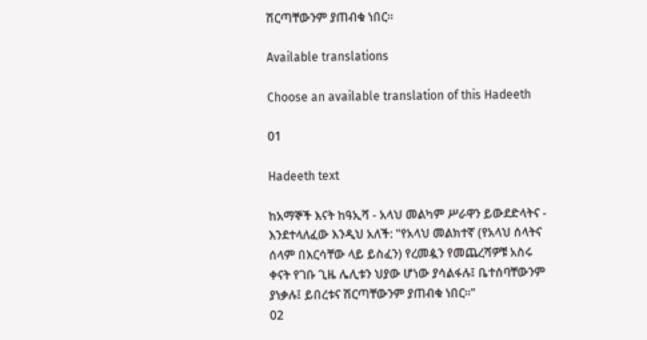ሽርጣቸውንም ያጠብቁ ነበር።

Available translations

Choose an available translation of this Hadeeth

01

Hadeeth text

ከአማኞች እናት ከዓኢሻ - አላህ መልካም ሥራዋን ይውደድላትና - እንደተላለፈው እንዲህ አለች: "የአላህ መልክተኛ (የአላህ ሰላትና ሰላም በእርሳቸው ላይ ይስፈን) የረመዿን የመጨረሻዎቹ አስሩ ቀናት የገቡ ጊዜ ሌሊቱን ህያው ሆነው ያሳልፋሉ፤ ቤተሰባቸውንም ያነቃሉ፤ ይበረቱና ሽርጣቸውንም ያጠብቁ ነበር።"
02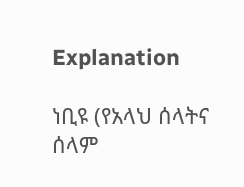Explanation

ነቢዩ (የአላህ ሰላትና ሰላም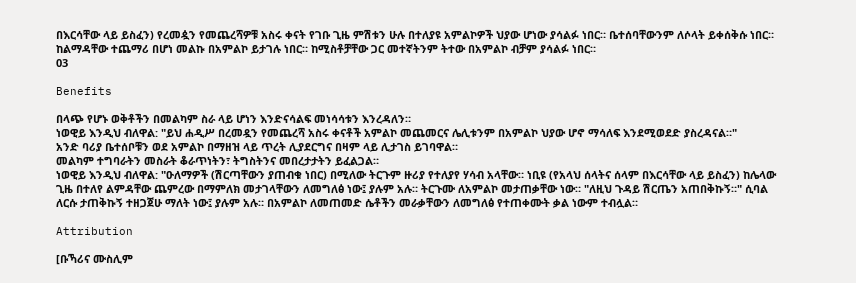በእርሳቸው ላይ ይስፈን) የረመዿን የመጨረሻዎቹ አስሩ ቀናት የገቡ ጊዜ ምሽቱን ሁሉ በተለያዩ አምልኮዎች ህያው ሆነው ያሳልፉ ነበር። ቤተሰባቸውንም ለሶላት ይቀሰቅሱ ነበር። ከልማዳቸው ተጨማሪ በሆነ መልኩ በአምልኮ ይታገሉ ነበር። ከሚስቶቻቸው ጋር መተኛትንም ትተው በአምልኮ ብቻም ያሳልፉ ነበር።
03

Benefits

በላጭ የሆኑ ወቅቶችን በመልካም ስራ ላይ ሆነን እንድናሳልፍ መነሳሳቱን እንረዳለን።
ነወዊይ እንዲህ ብለዋል: "ይህ ሐዲሥ በረመዷን የመጨረሻ አስሩ ቀናቶች አምልኮ መጨመርና ሌሊቱንም በአምልኮ ህያው ሆኖ ማሳለፍ እንደሚወደድ ያስረዳናል።"
አንድ ባሪያ ቤተሰቦቹን ወደ አምልኮ በማዘዝ ላይ ጥረት ሊያደርግና በዛም ላይ ሊታገስ ይገባዋል።
መልካም ተግባራትን መስራት ቆራጥነትን፣ ትግስትንና መበረታታትን ይፈልጋል።
ነወዊይ እንዲህ ብለዋል: "ዑለማዎች (ሽርጣቸውን ያጠብቁ ነበር) በሚለው ትርጉም ዙሪያ የተለያየ ሃሳብ አላቸው። ነቢዩ (የአላህ ሰላትና ሰላም በእርሳቸው ላይ ይስፈን) ከሌላው ጊዜ በተለየ ልምዳቸው ጨምረው በማምለክ መታገላቸውን ለመግለፅ ነው፤ ያሉም አሉ። ትርጉሙ ለአምልኮ መታጠቃቸው ነው። "ለዚህ ጉዳይ ሽርጤን አጠበቅኩኝ።" ሲባል ለርሱ ታጠቅኩኝ ተዘጋጀሁ ማለት ነው፤ ያሉም አሉ። በአምልኮ ለመጠመድ ሴቶችን መራቃቸውን ለመግለፅ የተጠቀሙት ቃል ነውም ተብሏል።

Attribution

[ቡኻሪና ሙስሊም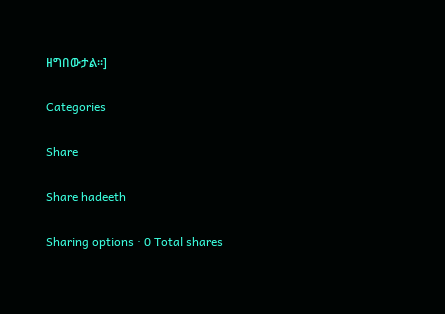ዘግበውታል።]

Categories

Share

Share hadeeth

Sharing options · 0 Total shares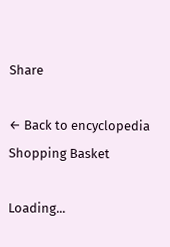Share

← Back to encyclopedia
Shopping Basket

Loading...